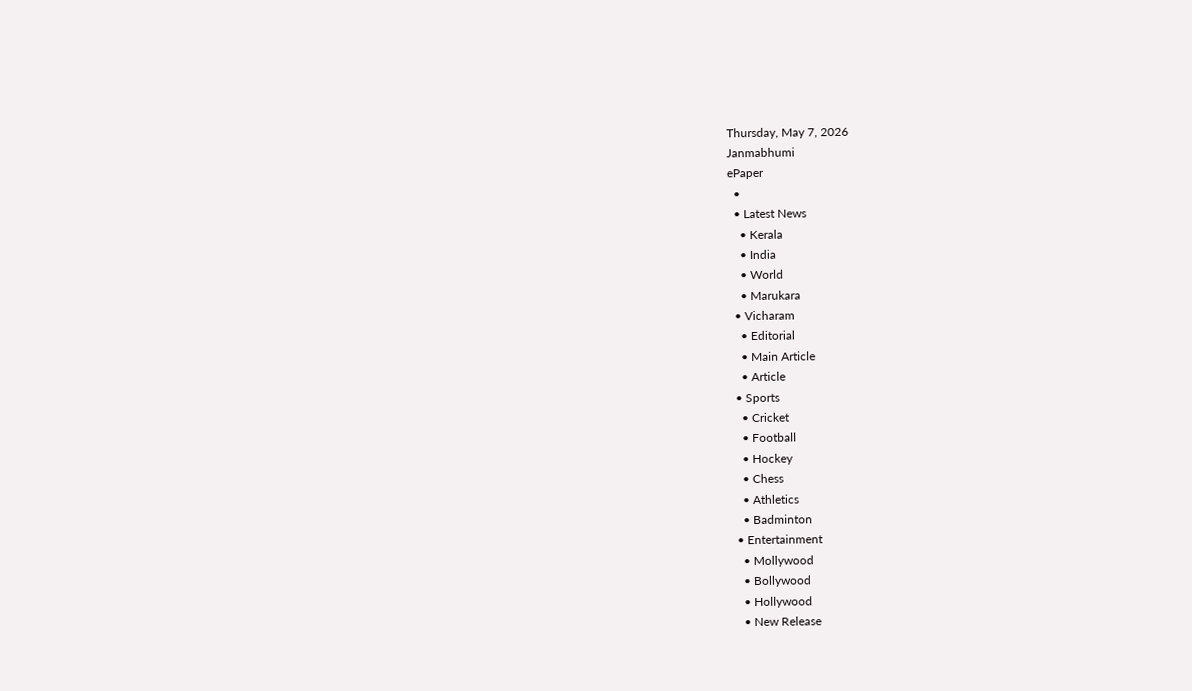Thursday, May 7, 2026
Janmabhumi
ePaper
  •
  • Latest News
    • Kerala
    • India
    • World
    • Marukara
  • Vicharam
    • Editorial
    • Main Article
    • Article
  • Sports
    • Cricket
    • Football
    • Hockey
    • Chess
    • Athletics
    • Badminton
  • Entertainment
    • Mollywood
    • Bollywood
    • Hollywood
    • New Release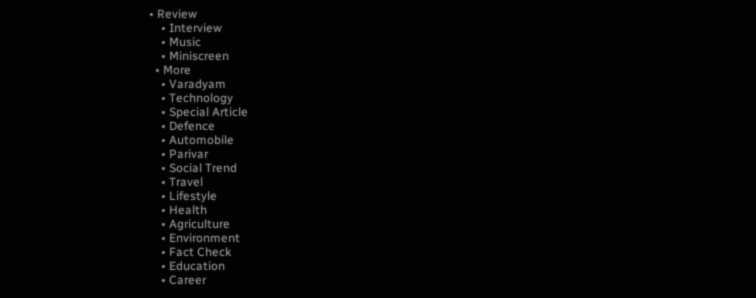• Review
    • Interview
    • Music
    • Miniscreen
  • More
    • Varadyam
    • Technology
    • Special Article
    • Defence
    • Automobile
    • Parivar
    • Social Trend
    • Travel
    • Lifestyle
    • Health
    • Agriculture
    • Environment
    • Fact Check
    • Education
    • Career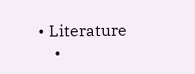• Literature
    •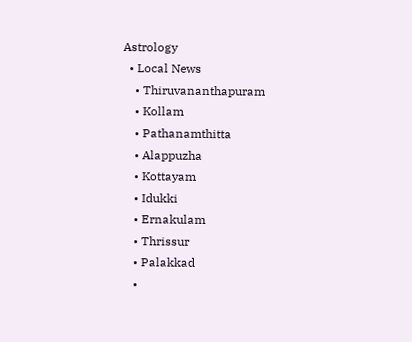Astrology
  • Local News
    • Thiruvananthapuram
    • Kollam
    • Pathanamthitta
    • Alappuzha
    • Kottayam
    • Idukki
    • Ernakulam
    • Thrissur
    • Palakkad
    •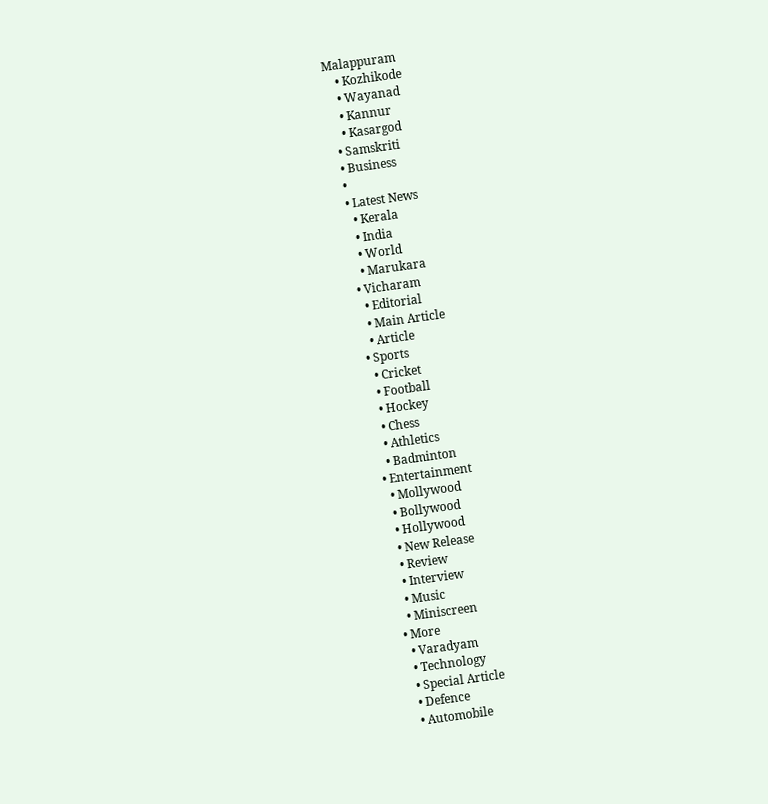Malappuram
    • Kozhikode
    • Wayanad
    • Kannur
    • Kasargod
  • Samskriti
  • Business
  •
  • Latest News
    • Kerala
    • India
    • World
    • Marukara
  • Vicharam
    • Editorial
    • Main Article
    • Article
  • Sports
    • Cricket
    • Football
    • Hockey
    • Chess
    • Athletics
    • Badminton
  • Entertainment
    • Mollywood
    • Bollywood
    • Hollywood
    • New Release
    • Review
    • Interview
    • Music
    • Miniscreen
  • More
    • Varadyam
    • Technology
    • Special Article
    • Defence
    • Automobile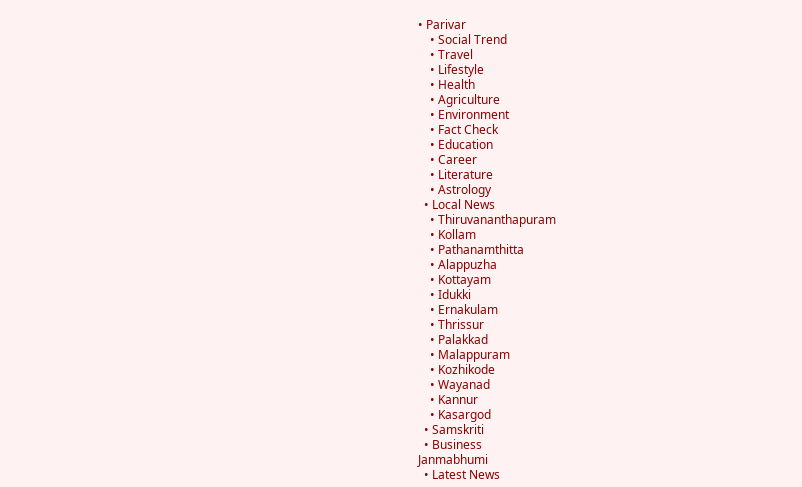• Parivar
    • Social Trend
    • Travel
    • Lifestyle
    • Health
    • Agriculture
    • Environment
    • Fact Check
    • Education
    • Career
    • Literature
    • Astrology
  • Local News
    • Thiruvananthapuram
    • Kollam
    • Pathanamthitta
    • Alappuzha
    • Kottayam
    • Idukki
    • Ernakulam
    • Thrissur
    • Palakkad
    • Malappuram
    • Kozhikode
    • Wayanad
    • Kannur
    • Kasargod
  • Samskriti
  • Business
Janmabhumi
  • Latest News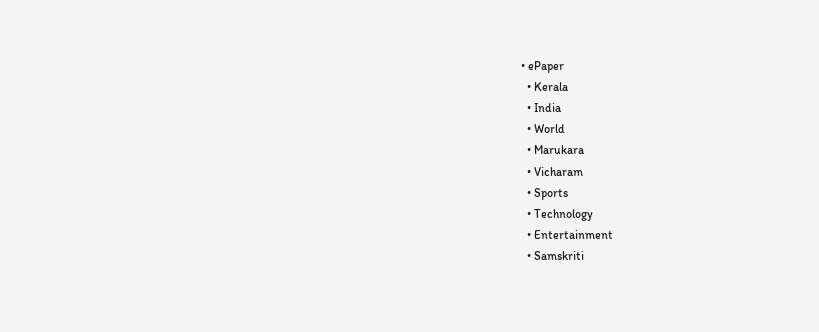• ePaper
  • Kerala
  • India
  • World
  • Marukara
  • Vicharam
  • Sports
  • Technology
  • Entertainment
  • Samskriti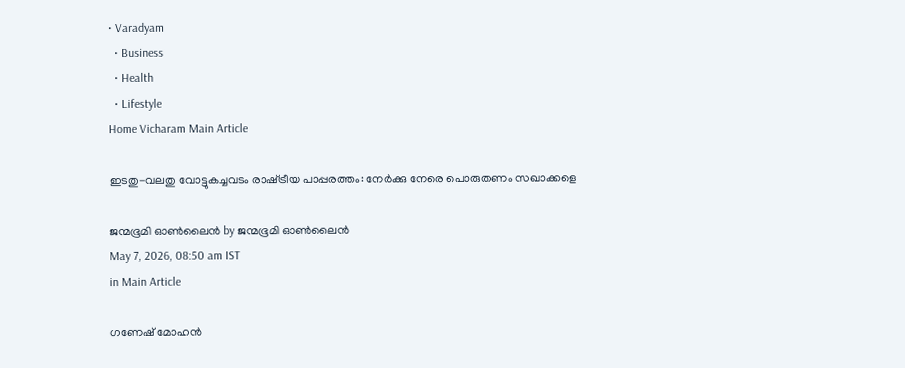• Varadyam
  • Business
  • Health
  • Lifestyle
Home Vicharam Main Article

ഇടതു-വലതു വോട്ടുകച്ചവടം രാഷ്‌ട്രീയ പാപ്പരത്തം: നേര്‍ക്കു നേരെ പൊരുതണം സഖാക്കളെ

ജന്മഭൂമി ഓണ്‍ലൈന്‍ by ജന്മഭൂമി ഓണ്‍ലൈന്‍
May 7, 2026, 08:50 am IST
in Main Article

ഗണേഷ് മോഹന്‍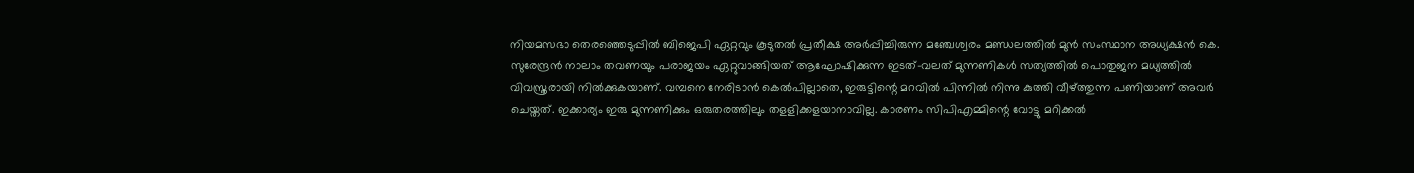നിയമസഭാ തെരഞ്ഞെടുപ്പില്‍ ബിജെപി ഏറ്റവും കൂടുതല്‍ പ്രതീക്ഷ അര്‍പ്പിച്ചിരുന്ന മഞ്ചേശ്വരം മണ്ഡലത്തില്‍ മുന്‍ സംസ്ഥാന അധ്യക്ഷന്‍ കെ. സുരേന്ദ്രന്‍ നാലാം തവണയും പരാജയം ഏറ്റുവാങ്ങിയത് ആഘോഷിക്കുന്ന ഇടത്-വലത് മുന്നണികള്‍ സത്യത്തില്‍ പൊതുജന മധ്യത്തില്‍ വിവസ്ത്രരായി നില്‍ക്കുകയാണ്. വമ്പനെ നേരിടാന്‍ കെല്‍പില്ലാതെ, ഇരുട്ടിന്റെ മറവില്‍ പിന്നില്‍ നിന്നു കുത്തി വീഴ്‌ത്തുന്ന പണിയാണ് അവര്‍ ചെയ്തത്. ഇക്കാര്യം ഇരു മുന്നണിക്കും ഒരുതരത്തിലും തളളിക്കളയാനാവില്ല. കാരണം സിപിഎമ്മിന്റെ വോട്ടു മറിക്കല്‍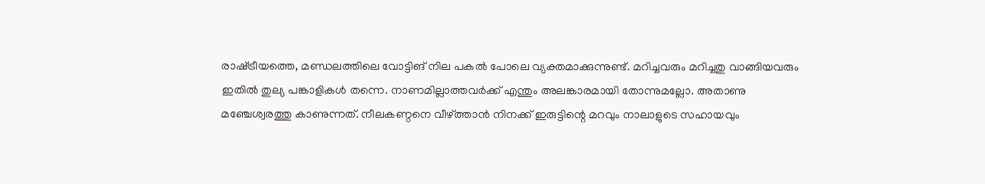രാഷ്‌ട്രീയത്തെ, മണ്ഡലത്തിലെ വോട്ടിങ് നില പകല്‍ പോലെ വ്യക്തമാക്കുന്നുണ്ട്. മറിച്ചവരും മറിച്ചതു വാങ്ങിയവരും ഇതില്‍ തുല്യ പങ്കാളികള്‍ തന്നെ. നാണമില്ലാത്തവര്‍ക്ക് എന്തും അലങ്കാരമായി തോന്നുമല്ലോ. അതാണു മഞ്ചേശ്വരത്തു കാണുന്നത്. നീലകണ്ഠനെ വീഴ്‌ത്താന്‍ നിനക്ക് ഇരുട്ടിന്റെ മറവും നാലാളുടെ സഹായവും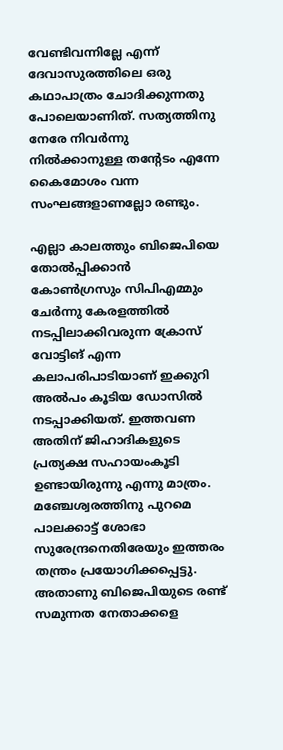വേണ്ടിവന്നില്ലേ എന്ന് ദേവാസുരത്തിലെ ഒരു കഥാപാത്രം ചോദിക്കുന്നതു പോലെയാണിത്. സത്യത്തിനു നേരേ നിവര്‍ന്നു നില്‍ക്കാനുള്ള തന്റേടം എന്നേ കൈമോശം വന്ന സംഘങ്ങളാണല്ലോ രണ്ടും.

എല്ലാ കാലത്തും ബിജെപിയെ തോല്‍പ്പിക്കാന്‍ കോണ്‍ഗ്രസും സിപിഎമ്മും ചേര്‍ന്നു കേരളത്തില്‍ നടപ്പിലാക്കിവരുന്ന ക്രോസ് വോട്ടിങ് എന്ന കലാപരിപാടിയാണ് ഇക്കുറി അല്‍പം കൂടിയ ഡോസില്‍ നടപ്പാക്കിയത്. ഇത്തവണ അതിന് ജിഹാദികളുടെ പ്രത്യക്ഷ സഹായംകൂടി ഉണ്ടായിരുന്നു എന്നു മാത്രം. മഞ്ചേശ്വരത്തിനു പുറമെ പാലക്കാട്ട് ശോഭാ സുരേന്ദ്രനെതിരേയും ഇത്തരം തന്ത്രം പ്രയോഗിക്കപ്പെട്ടു. അതാണു ബിജെപിയുടെ രണ്ട് സമുന്നത നേതാക്കളെ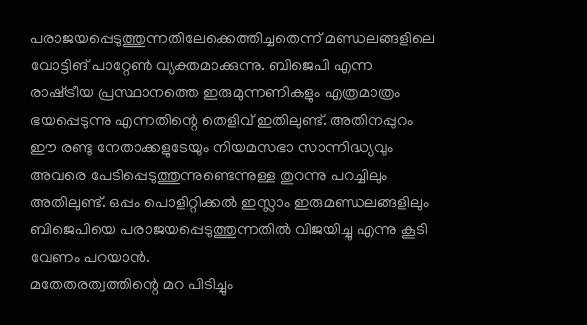പരാജയപ്പെടുത്തുന്നതിലേക്കെത്തിച്ചതെന്ന് മണ്ഡലങ്ങളിലെ വോട്ടിങ് പാറ്റേണ്‍ വ്യക്തമാക്കുന്നു. ബിജെപി എന്ന രാഷ്‌ട്രീയ പ്രസ്ഥാനത്തെ ഇരുമുന്നണികളും എത്രമാത്രം ഭയപ്പെടുന്നു എന്നതിന്റെ തെളിവ് ഇതിലുണ്ട്. അതിനപ്പുറം ഈ രണ്ടു നേതാക്കളുടേയും നിയമസഭാ സാന്നിദ്ധ്യവും അവരെ പേടിപ്പെടുത്തുന്നുണ്ടെന്നുള്ള തുറന്നു പറച്ചിലും അതിലുണ്ട്. ഒപ്പം പൊളിറ്റിക്കല്‍ ഇസ്ലാം ഇരുമണ്ഡലങ്ങളിലും ബിജെപിയെ പരാജയപ്പെടുത്തുന്നതില്‍ വിജയിച്ചു എന്നു കൂടി വേണം പറയാന്‍.
മതേതരത്വത്തിന്റെ മറ പിടിച്ചും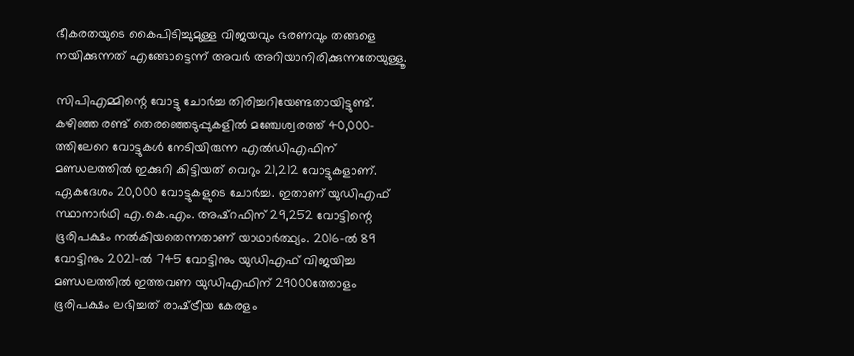ഭീകരതയുടെ കൈപിടിച്ചുമുള്ള വിജയവും ഭരണവും തങ്ങളെ നയിക്കുന്നത് എങ്ങോട്ടെന്ന് അവര്‍ അറിയാനിരിക്കുന്നതേയുള്ളൂ.

സിപിഎമ്മിന്റെ വോട്ടു ചോര്‍ച്ച തിരിച്ചറിയേണ്ടതായിട്ടുണ്ട്. കഴിഞ്ഞ രണ്ട് തെരഞ്ഞെടുപ്പുകളില്‍ മഞ്ചേശ്വരത്ത് 40,000-ത്തിലേറെ വോട്ടുകള്‍ നേടിയിരുന്ന എല്‍ഡിഎഫിന് മണ്ഡലത്തില്‍ ഇക്കുറി കിട്ടിയത് വെറും 21,212 വോട്ടുകളാണ്. ഏകദേശം 20,000 വോട്ടുകളുടെ ചോര്‍ച്ച. ഇതാണ് യുഡിഎഫ് സ്ഥാനാര്‍ഥി എ.കെ.എം. അഷ്റഫിന് 29,252 വോട്ടിന്റെ ഭൂരിപക്ഷം നല്‍കിയതെന്നതാണ് യാഥാര്‍ത്ഥ്യം. 2016-ല്‍ 89 വോട്ടിനും 2021-ല്‍ 745 വോട്ടിനും യുഡിഎഫ് വിജയിച്ച മണ്ഡലത്തില്‍ ഇത്തവണ യുഡിഎഫിന് 29000ത്തോളം ഭൂരിപക്ഷം ലഭിച്ചത് രാഷ്‌ട്രീയ കേരളം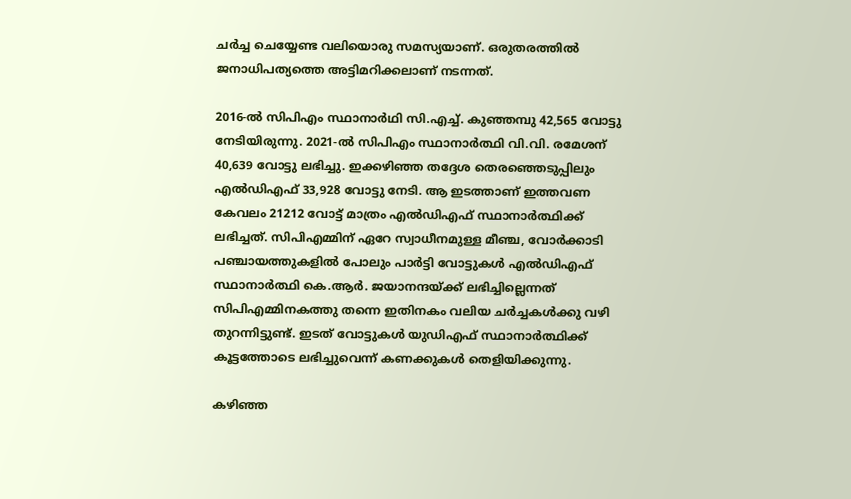ചര്‍ച്ച ചെയ്യേണ്ട വലിയൊരു സമസ്യയാണ്. ഒരുതരത്തില്‍ ജനാധിപത്യത്തെ അട്ടിമറിക്കലാണ് നടന്നത്.

2016-ല്‍ സിപിഎം സ്ഥാനാര്‍ഥി സി.എച്ച്. കുഞ്ഞമ്പു 42,565 വോട്ടു നേടിയിരുന്നു. 2021-ല്‍ സിപിഎം സ്ഥാനാര്‍ത്ഥി വി.വി. രമേശന് 40,639 വോട്ടു ലഭിച്ചു. ഇക്കഴിഞ്ഞ തദ്ദേശ തെരഞ്ഞെടുപ്പിലും എല്‍ഡിഎഫ് 33,928 വോട്ടു നേടി. ആ ഇടത്താണ് ഇത്തവണ കേവലം 21212 വോട്ട് മാത്രം എല്‍ഡിഎഫ് സ്ഥാനാര്‍ത്ഥിക്ക് ലഭിച്ചത്. സിപിഎമ്മിന് ഏറേ സ്വാധീനമുള്ള മീഞ്ച, വോര്‍ക്കാടി പഞ്ചായത്തുകളില്‍ പോലും പാര്‍ട്ടി വോട്ടുകള്‍ എല്‍ഡിഎഫ് സ്ഥാനാര്‍ത്ഥി കെ.ആര്‍. ജയാനന്ദയ്‌ക്ക് ലഭിച്ചില്ലെന്നത് സിപിഎമ്മിനകത്തു തന്നെ ഇതിനകം വലിയ ചര്‍ച്ചകള്‍ക്കു വഴി തുറന്നിട്ടുണ്ട്. ഇടത് വോട്ടുകള്‍ യുഡിഎഫ് സ്ഥാനാര്‍ത്ഥിക്ക് കൂട്ടത്തോടെ ലഭിച്ചുവെന്ന് കണക്കുകള്‍ തെളിയിക്കുന്നു.

കഴിഞ്ഞ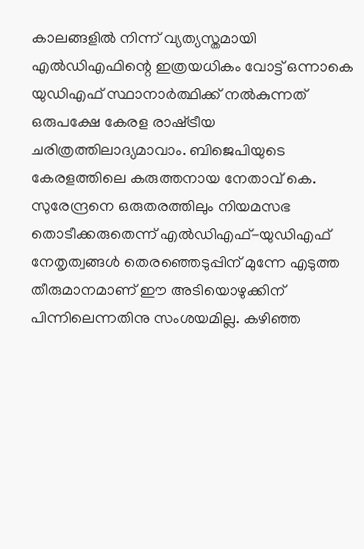കാലങ്ങളില്‍ നിന്ന് വ്യത്യസ്തമായി എല്‍ഡിഎഫിന്റെ ഇത്രയധികം വോട്ട് ഒന്നാകെ യുഡിഎഫ് സ്ഥാനാര്‍ത്ഥിക്ക് നല്‍കുന്നത് ഒരുപക്ഷേ കേരള രാഷ്‌ട്രീയ ചരിത്രത്തിലാദ്യമാവാം. ബിജെപിയുടെ കേരളത്തിലെ കരുത്തനായ നേതാവ് കെ. സുരേന്ദ്രനെ ഒരുതരത്തിലും നിയമസഭ തൊടീക്കരുതെന്ന് എല്‍ഡിഎഫ്-യുഡിഎഫ് നേതൃത്വങ്ങള്‍ തെരഞ്ഞെടുപ്പിന് മുന്നേ എടുത്ത തീരുമാനമാണ് ഈ അടിയൊഴുക്കിന് പിന്നിലെന്നതിനു സംശയമില്ല. കഴിഞ്ഞ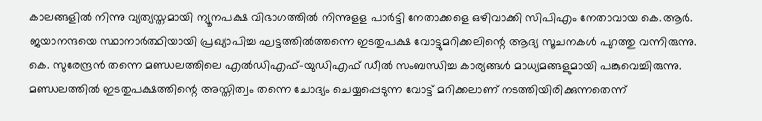കാലങ്ങളില്‍ നിന്നു വ്യത്യസ്തമായി ന്യൂനപക്ഷ വിഭാഗത്തില്‍ നിന്നുളള പാര്‍ട്ടി നേതാക്കളെ ഒഴിവാക്കി സിപിഎം നേതാവായ കെ.ആര്‍. ജയാനന്ദയെ സ്ഥാനാര്‍ത്ഥിയായി പ്രഖ്യാപിച്ച ഘട്ടത്തില്‍ത്തന്നെ ഇടതുപക്ഷ വോട്ടുമറിക്കലിന്റെ ആദ്യ സൂചനകള്‍ പുറത്തു വന്നിരുന്നു. കെ. സുരേന്ദ്രന്‍ തന്നെ മണ്ഡലത്തിലെ എല്‍ഡിഎഫ്-യുഡിഎഫ് ഡീല്‍ സംബന്ധിച്ച കാര്യങ്ങള്‍ മാധ്യമങ്ങളുമായി പങ്കുവെച്ചിരുന്നു. മണ്ഡലത്തില്‍ ഇടതുപക്ഷത്തിന്റെ അസ്തിത്വം തന്നെ ചോദ്യം ചെയ്യപ്പെടുന്ന വോട്ട് മറിക്കലാണ് നടത്തിയിരിക്കുന്നതെന്ന്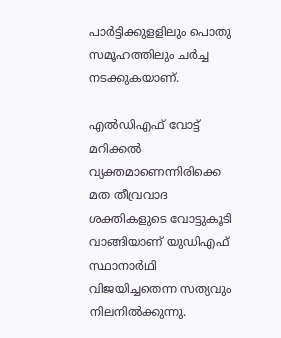പാര്‍ട്ടിക്കുളളിലും പൊതു സമൂഹത്തിലും ചര്‍ച്ച നടക്കുകയാണ്.

എല്‍ഡിഎഫ് വോട്ട് മറിക്കല്‍ വ്യക്തമാണെന്നിരിക്കെ മത തീവ്രവാദ ശക്തികളുടെ വോട്ടുകൂടി വാങ്ങിയാണ് യുഡിഎഫ് സ്ഥാനാര്‍ഥി വിജയിച്ചതെന്ന സത്യവും നിലനില്‍ക്കുന്നു.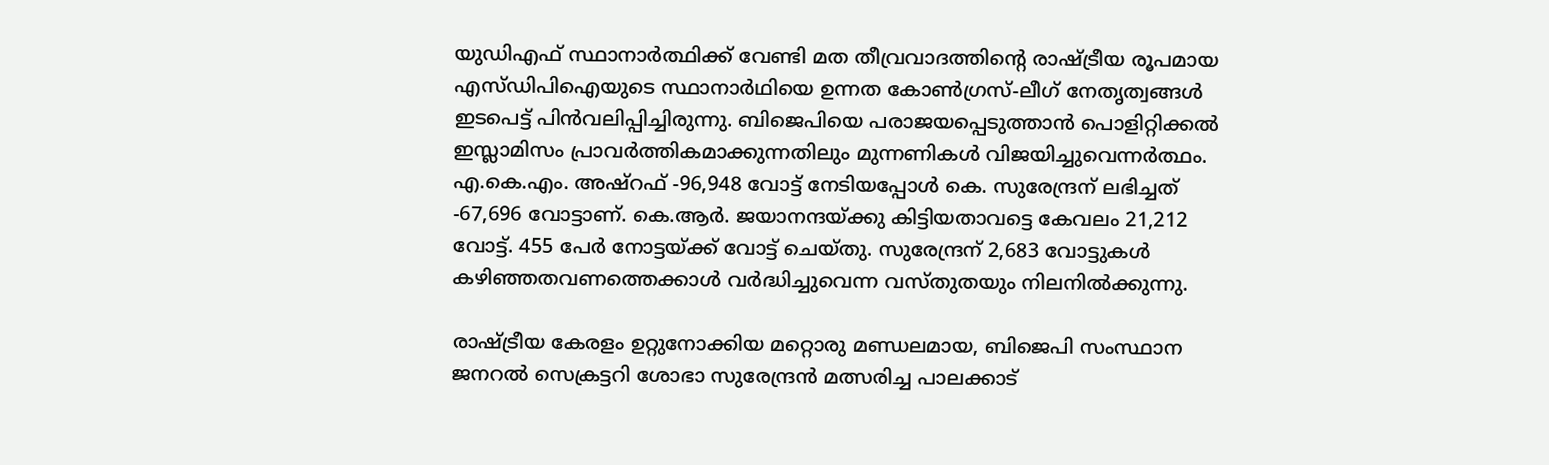യുഡിഎഫ് സ്ഥാനാര്‍ത്ഥിക്ക് വേണ്ടി മത തീവ്രവാദത്തിന്റെ രാഷ്‌ട്രീയ രൂപമായ എസ്ഡിപിഐയുടെ സ്ഥാനാര്‍ഥിയെ ഉന്നത കോണ്‍ഗ്രസ്-ലീഗ് നേതൃത്വങ്ങള്‍ ഇടപെട്ട് പിന്‍വലിപ്പിച്ചിരുന്നു. ബിജെപിയെ പരാജയപ്പെടുത്താന്‍ പൊളിറ്റിക്കല്‍ ഇസ്ലാമിസം പ്രാവര്‍ത്തികമാക്കുന്നതിലും മുന്നണികള്‍ വിജയിച്ചുവെന്നര്‍ത്ഥം. എ.കെ.എം. അഷ്റഫ് -96,948 വോട്ട് നേടിയപ്പോള്‍ കെ. സുരേന്ദ്രന് ലഭിച്ചത് -67,696 വോട്ടാണ്. കെ.ആര്‍. ജയാനന്ദയ്‌ക്കു കിട്ടിയതാവട്ടെ കേവലം 21,212 വോട്ട്. 455 പേര്‍ നോട്ടയ്‌ക്ക് വോട്ട് ചെയ്തു. സുരേന്ദ്രന് 2,683 വോട്ടുകള്‍ കഴിഞ്ഞതവണത്തെക്കാള്‍ വര്‍ദ്ധിച്ചുവെന്ന വസ്തുതയും നിലനില്‍ക്കുന്നു.

രാഷ്‌ട്രീയ കേരളം ഉറ്റുനോക്കിയ മറ്റൊരു മണ്ഡലമായ, ബിജെപി സംസ്ഥാന ജനറല്‍ സെക്രട്ടറി ശോഭാ സുരേന്ദ്രന്‍ മത്സരിച്ച പാലക്കാട്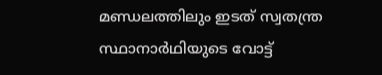മണ്ഡലത്തിലും ഇടത് സ്വതന്ത്ര സ്ഥാനാര്‍ഥിയുടെ വോട്ട്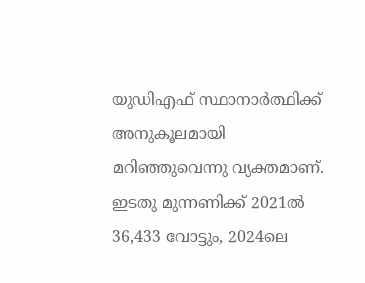യുഡിഎഫ് സ്ഥാനാര്‍ത്ഥിക്ക് അനുകൂലമായി മറിഞ്ഞുവെന്നു വ്യക്തമാണ്. ഇടതു മുന്നണിക്ക് 2021ല്‍ 36,433 വോട്ടും, 2024ലെ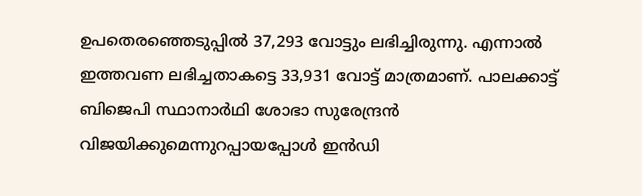ഉപതെരഞ്ഞെടുപ്പില്‍ 37,293 വോട്ടും ലഭിച്ചിരുന്നു. എന്നാല്‍ ഇത്തവണ ലഭിച്ചതാകട്ടെ 33,931 വോട്ട് മാത്രമാണ്. പാലക്കാട്ട് ബിജെപി സ്ഥാനാര്‍ഥി ശോഭാ സുരേന്ദ്രന്‍ വിജയിക്കുമെന്നുറപ്പായപ്പോള്‍ ഇന്‍ഡി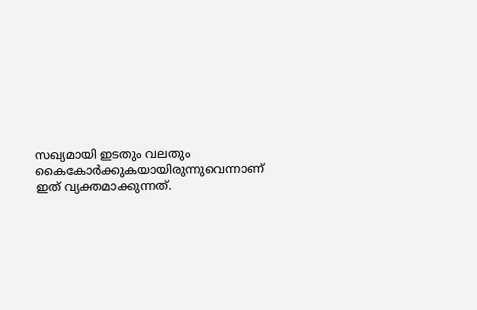സഖ്യമായി ഇടതും വലതും കൈകോര്‍ക്കുകയായിരുന്നുവെന്നാണ് ഇത് വ്യക്തമാക്കുന്നത്.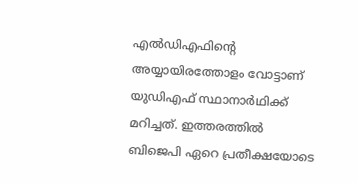എല്‍ഡിഎഫിന്റെ അയ്യായിരത്തോളം വോട്ടാണ് യുഡിഎഫ് സ്ഥാനാര്‍ഥിക്ക് മറിച്ചത്. ഇത്തരത്തില്‍ ബിജെപി ഏറെ പ്രതീക്ഷയോടെ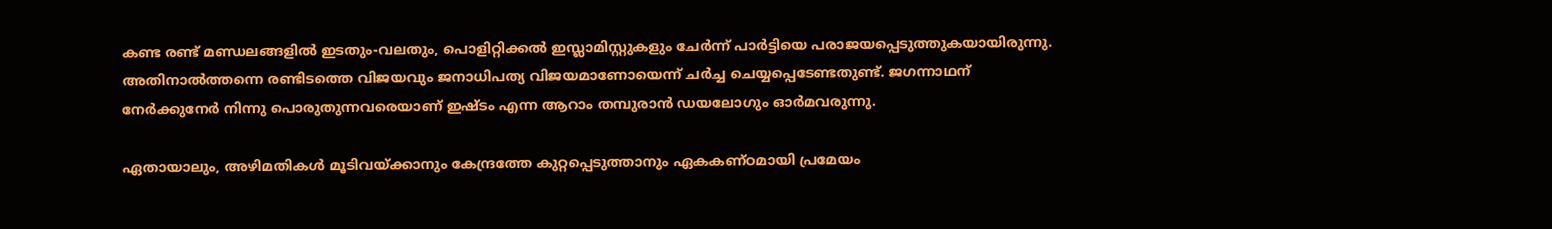കണ്ട രണ്ട് മണ്ഡലങ്ങളില്‍ ഇടതും-വലതും, പൊളിറ്റിക്കല്‍ ഇസ്ലാമിസ്റ്റുകളും ചേര്‍ന്ന് പാര്‍ട്ടിയെ പരാജയപ്പെടുത്തുകയായിരുന്നു. അതിനാല്‍ത്തന്നെ രണ്ടിടത്തെ വിജയവും ജനാധിപത്യ വിജയമാണോയെന്ന് ചര്‍ച്ച ചെയ്യപ്പെടേണ്ടതുണ്ട്. ജഗന്നാഥന് നേര്‍ക്കുനേര്‍ നിന്നു പൊരുതുന്നവരെയാണ് ഇഷ്ടം എന്ന ആറാം തമ്പുരാന്‍ ഡയലോഗും ഓര്‍മവരുന്നു.

ഏതായാലും, അഴിമതികള്‍ മൂടിവയ്‌ക്കാനും കേന്ദ്രത്തേ കുറ്റപ്പെടുത്താനും ഏകകണ്ഠമായി പ്രമേയം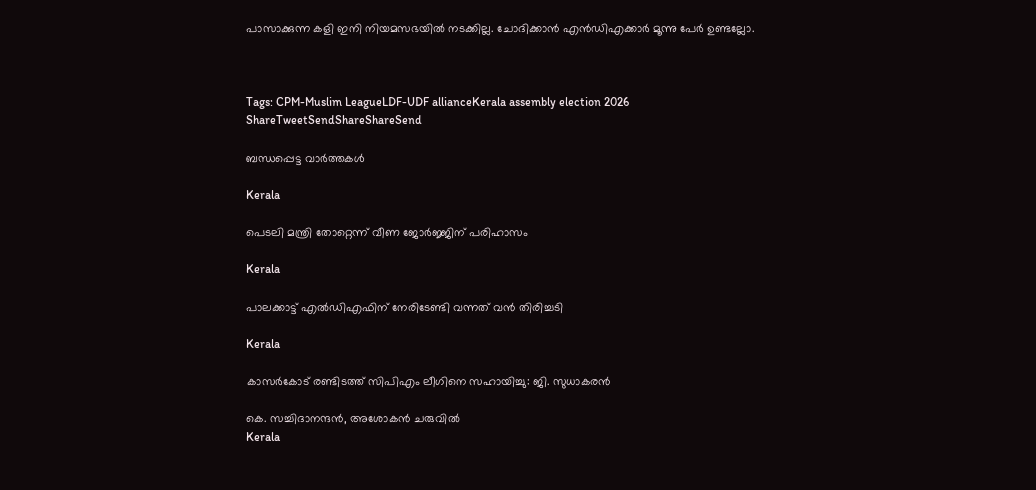പാസാക്കുന്ന കളി ഇനി നിയമസഭയില്‍ നടക്കില്ല. ചോദിക്കാന്‍ എന്‍ഡിഎക്കാര്‍ മൂന്നു പേര്‍ ഉണ്ടല്ലോ.



Tags: CPM-Muslim LeagueLDF-UDF allianceKerala assembly election 2026
ShareTweetSendShareShareSend

ബന്ധപ്പെട്ട വാര്‍ത്തകള്‍

Kerala

പെടലി മന്ത്രി തോറ്റെന്ന് വീണ ജോര്‍ജ്ജിന് പരിഹാസം

Kerala

പാലക്കാട്ട് എല്‍ഡിഎഫിന് നേരിടേണ്ടി വന്നത് വന്‍ തിരിച്ചടി

Kerala

കാസര്‍കോട് രണ്ടിടത്ത് സിപിഎം ലീഗിനെ സഹായിച്ചു: ജി. സുധാകരന്‍

കെ. സച്ചിദാനന്ദന്‍, അശോകന്‍ ചരുവില്‍
Kerala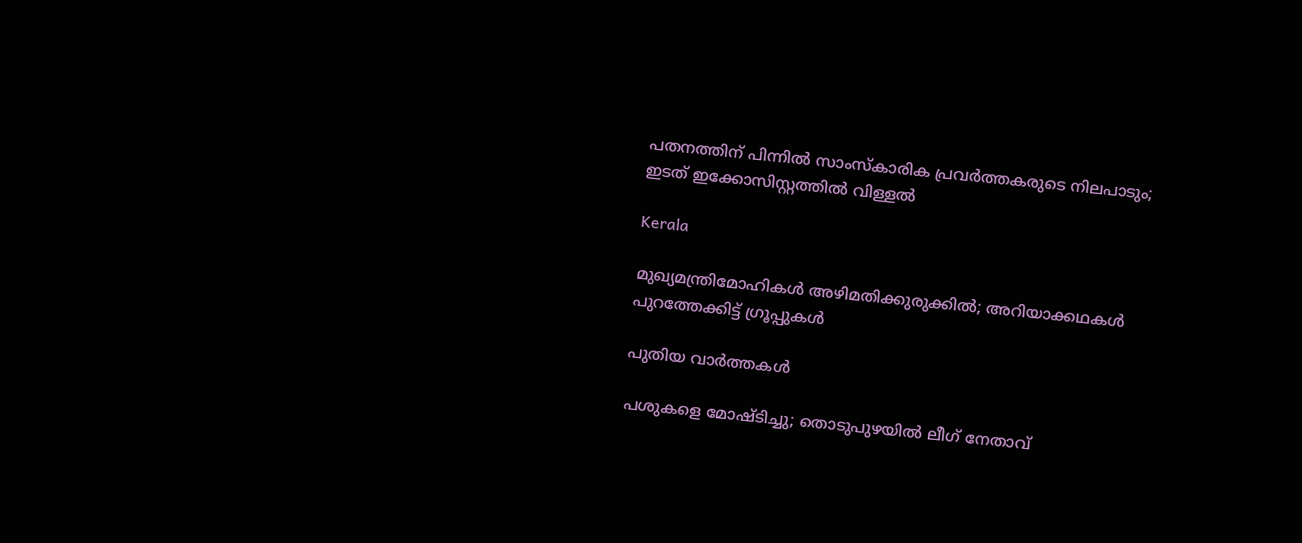പതനത്തിന് പിന്നില്‍ സാംസ്‌കാരിക പ്രവര്‍ത്തകരുടെ നിലപാടും; ഇടത് ഇക്കോസിസ്റ്റത്തില്‍ വിള്ളല്‍

Kerala

മുഖ്യമന്ത്രിമോഹികള്‍ അഴിമതിക്കുരുക്കില്‍; അറിയാക്കഥകള്‍ പുറത്തേക്കിട്ട് ഗ്രൂപ്പുകള്‍

പുതിയ വാര്‍ത്തകള്‍

പശുകളെ മോഷ്ടിച്ചു; തൊടുപുഴയില്‍ ലീഗ് നേതാവ്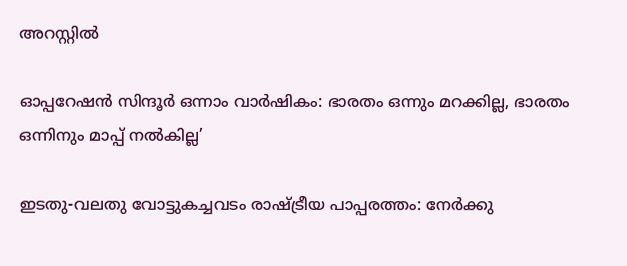അറസ്റ്റില്‍

ഓപ്പറേഷന്‍ സിന്ദൂര്‍ ഒന്നാം വാര്‍ഷികം: ഭാരതം ഒന്നും മറക്കില്ല, ഭാരതം ഒന്നിനും മാപ്പ് നൽകില്ല’

ഇടതു-വലതു വോട്ടുകച്ചവടം രാഷ്‌ട്രീയ പാപ്പരത്തം: നേര്‍ക്കു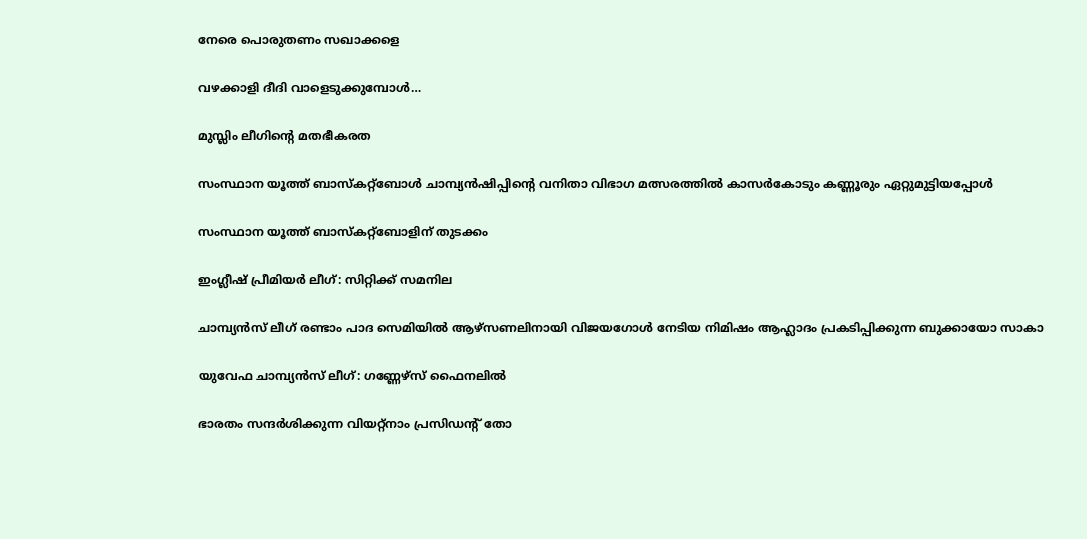നേരെ പൊരുതണം സഖാക്കളെ

വഴക്കാളി ദീദി വാളെടുക്കുമ്പോള്‍…

മുസ്ലിം ലീഗിന്റെ മതഭീകരത

സംസ്ഥാന യൂത്ത് ബാസ്‌കറ്റ്‌ബോള്‍ ചാമ്പ്യന്‍ഷിപ്പിന്റെ വനിതാ വിഭാഗ മത്സരത്തില്‍ കാസര്‍കോടും കണ്ണൂരും ഏറ്റുമുട്ടിയപ്പോള്‍

സംസ്ഥാന യൂത്ത് ബാസ്‌കറ്റ്‌ബോളിന് തുടക്കം

ഇംഗ്ലീഷ് പ്രീമിയര്‍ ലീഗ്: സിറ്റിക്ക് സമനില

ചാമ്പ്യന്‍സ് ലീഗ് രണ്ടാം പാദ സെമിയില്‍ ആഴ്‌സണലിനായി വിജയഗോള്‍ നേടിയ നിമിഷം ആഹ്ലാദം പ്രകടിപ്പിക്കുന്ന ബുക്കായോ സാകാ

യുവേഫ ചാമ്പ്യന്‍സ് ലീഗ്: ഗണ്ണേഴ്‌സ് ഫൈനലില്‍

ഭാരതം സന്ദര്‍ശിക്കുന്ന വിയറ്റ്‌നാം പ്രസിഡന്റ് തോ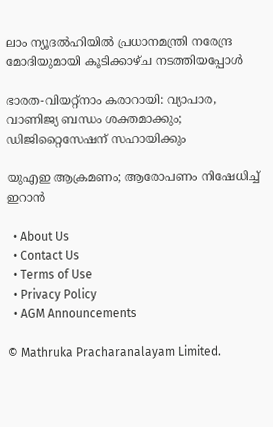ലാം ന്യൂദല്‍ഹിയില്‍ പ്രധാനമന്ത്രി നരേന്ദ്ര മോദിയുമായി കൂടിക്കാഴ്ച നടത്തിയപ്പോള്‍

ഭാരത-വിയറ്റ്‌നാം കരാറായി: വ്യാപാര, വാണിജ്യ ബന്ധം ശക്തമാക്കും; ഡിജിറ്റൈസേഷന് സഹായിക്കും

യുഎഇ ആക്രമണം; ആരോപണം നിഷേധിച്ച് ഇറാന്‍

  • About Us
  • Contact Us
  • Terms of Use
  • Privacy Policy
  • AGM Announcements

© Mathruka Pracharanalayam Limited.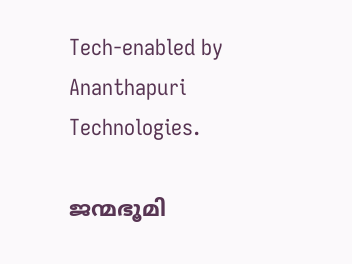Tech-enabled by Ananthapuri Technologies.

ജന്മഭൂമി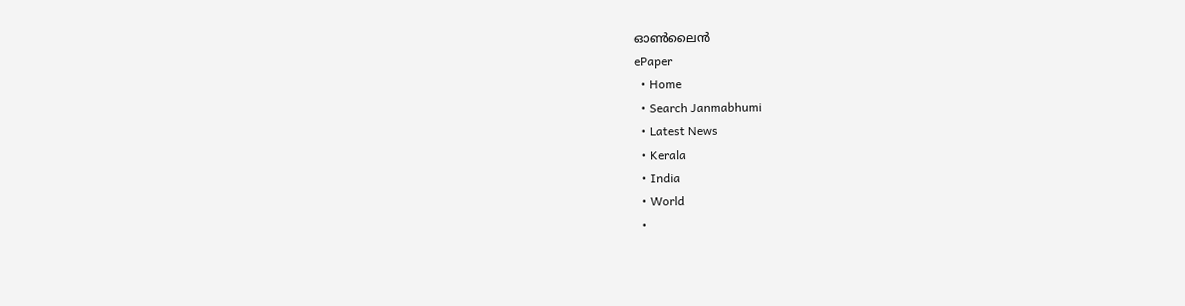ഓണ്‍ലൈന്‍
ePaper
  • Home
  • Search Janmabhumi
  • Latest News
  • Kerala
  • India
  • World
  •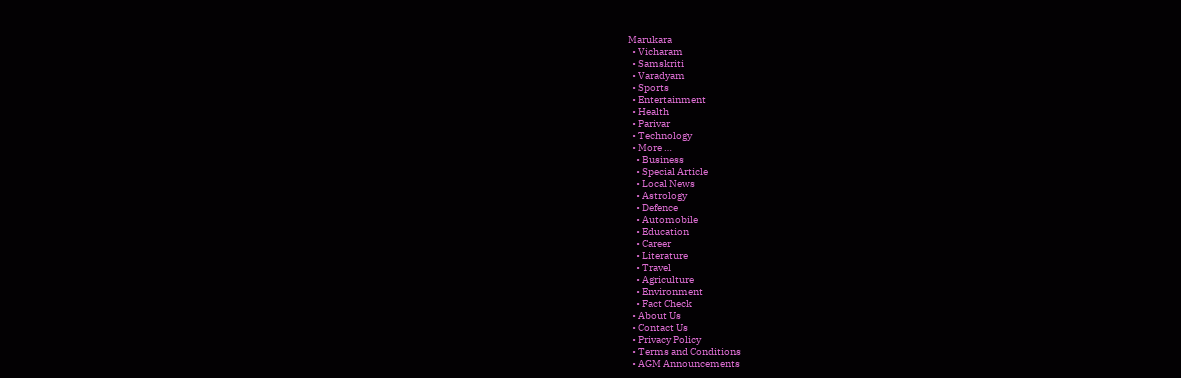Marukara
  • Vicharam
  • Samskriti
  • Varadyam
  • Sports
  • Entertainment
  • Health
  • Parivar
  • Technology
  • More …
    • Business
    • Special Article
    • Local News
    • Astrology
    • Defence
    • Automobile
    • Education
    • Career
    • Literature
    • Travel
    • Agriculture
    • Environment
    • Fact Check
  • About Us
  • Contact Us
  • Privacy Policy
  • Terms and Conditions
  • AGM Announcements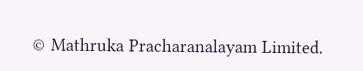© Mathruka Pracharanalayam Limited.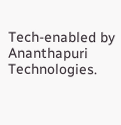Tech-enabled by Ananthapuri Technologies.